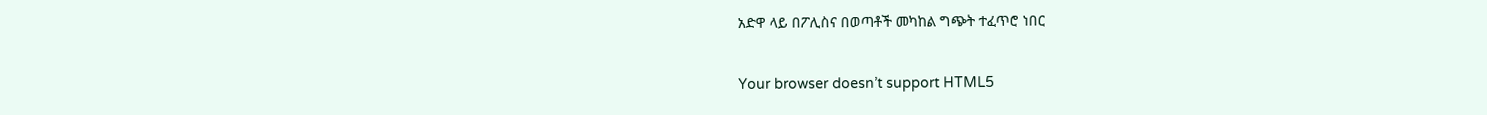አድዋ ላይ በፖሊስና በወጣቶች መካከል ግጭት ተፈጥሮ ነበር

Your browser doesn’t support HTML5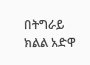በትግራይ ክልል አድዋ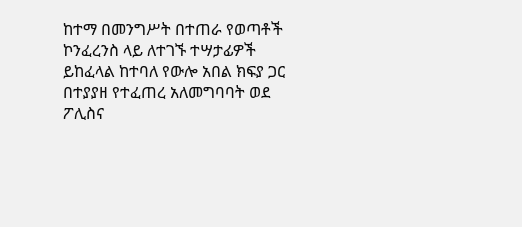ከተማ በመንግሥት በተጠራ የወጣቶች ኮንፈረንስ ላይ ለተገኙ ተሣታፊዎች ይከፈላል ከተባለ የውሎ አበል ክፍያ ጋር በተያያዘ የተፈጠረ አለመግባባት ወደ ፖሊስና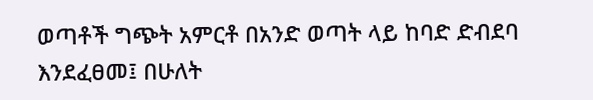ወጣቶች ግጭት አምርቶ በአንድ ወጣት ላይ ከባድ ድብደባ እንደፈፀመ፤ በሁለት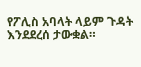የፖሊስ አባላት ላይም ጉዳት እንደደረሰ ታውቋል።